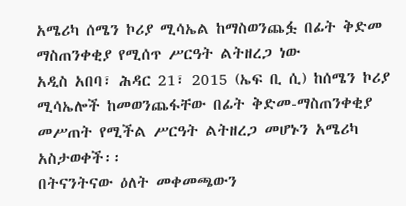አሜሪካ ሰሜን ኮሪያ ሚሳኤል ከማስወንጨፏ በፊት ቅድመ ማስጠንቀቂያ የሚሰጥ ሥርዓት ልትዘረጋ ነው
አዲስ አበባ፣ ሕዳር 21፣ 2015 (ኤፍ ቢ ሲ) ከሰሜን ኮሪያ ሚሳኤሎች ከመወንጨፋቸው በፊት ቅድመ-ማስጠንቀቂያ መሥጠት የሚችል ሥርዓት ልትዘረጋ መሆኑን አሜሪካ አስታወቀች፡፡
በትናንትናው ዕለት መቀመጫውን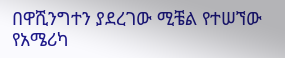በዋሺንግተን ያደረገው ሚቼል የተሠኘው የአሜሪካ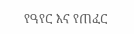የዓየር እና የጠፈር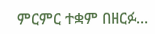ምርምር ተቋም በዘርፉ…